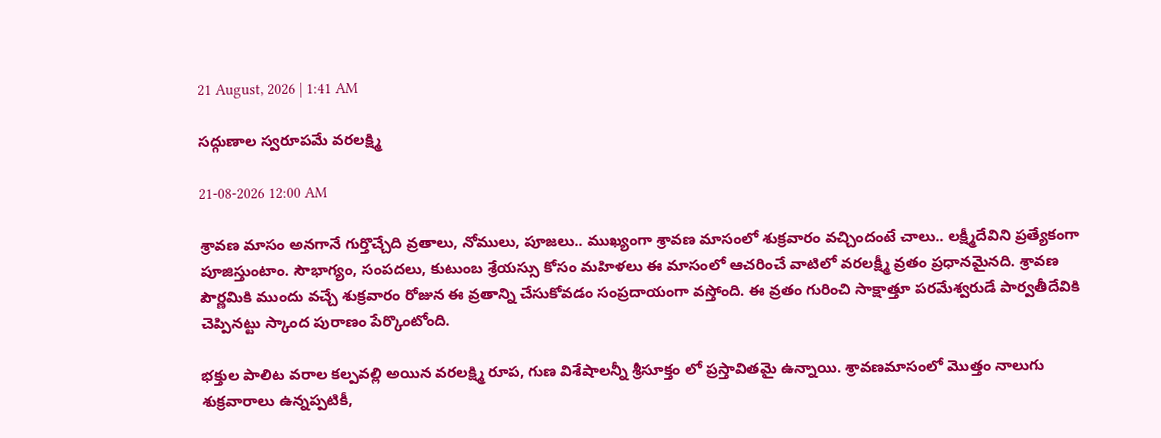21 August, 2026 | 1:41 AM

సద్గుణాల స్వరూపమే వరలక్ష్మి

21-08-2026 12:00 AM

శ్రావణ మాసం అనగానే గుర్తొచ్చేది వ్రతాలు, నోములు, పూజలు.. ముఖ్యంగా శ్రావణ మాసంలో శుక్రవారం వచ్చిందంటే చాలు.. లక్ష్మీదేవిని ప్రత్యేకంగా పూజిస్తుంటాం. సౌభాగ్యం, సంపదలు, కుటుంబ శ్రేయస్సు కోసం మహిళలు ఈ మాసంలో ఆచరించే వాటిలో వరలక్ష్మీ వ్రతం ప్రధానమైనది. శ్రావణ పౌర్ణమికి ముందు వచ్చే శుక్రవారం రోజున ఈ వ్రతాన్ని చేసుకోవడం సంప్రదాయంగా వస్తోంది. ఈ వ్రతం గురించి సాక్షాత్తూ పరమేశ్వరుడే పార్వతీదేవికి చెప్పినట్టు స్కాంద పురాణం పేర్కొంటోంది.

భక్తుల పాలిట వరాల కల్పవల్లి అయిన వరలక్ష్మి రూప, గుణ విశేషాలన్నీ శ్రీసూక్తం లో ప్రస్తావితమై ఉన్నాయి. శ్రావణమాసంలో మొత్తం నాలుగు శుక్రవారాలు ఉన్నప్పటికీ,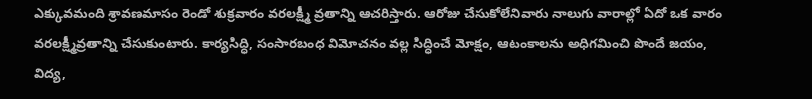ఎక్కువమంది శ్రావణమాసం రెండో శుక్రవారం వరలక్ష్మీ వ్రతాన్ని ఆచరిస్తారు. ఆరోజు చేసుకోలేనివారు నాలుగు వారాల్లో ఏదో ఒక వారం వరలక్ష్మీవ్రతాన్ని చేసుకుంటారు. కార్యసిద్ధి, సంసారబంధ విమోచనం వల్ల సిద్ధించే మోక్షం, ఆటంకాలను అధిగమించి పొందే జయం, విద్య,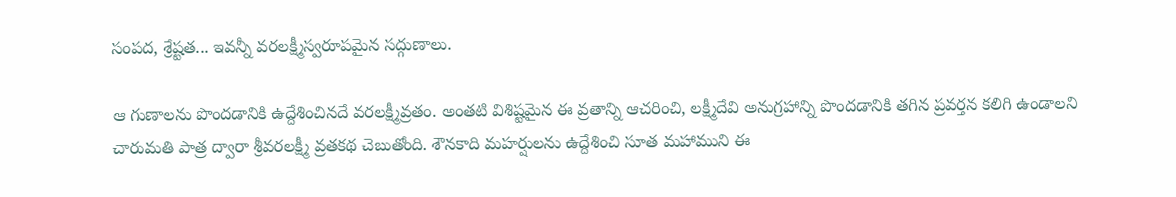సంపద, శ్రేష్టత... ఇవన్నీ వరలక్ష్మీస్వరూపమైన సద్గుణాలు.

ఆ గుణాలను పొందడానికి ఉద్దేశించినదే వరలక్ష్మీవ్రతం. అంతటి విశిష్టమైన ఈ వ్రతాన్ని ఆచరించి, లక్ష్మీదేవి అనుగ్రహాన్ని పొందడానికి తగిన ప్రవర్తన కలిగి ఉండాలని చారుమతి పాత్ర ద్వారా శ్రీవరలక్ష్మీ వ్రతకథ చెబుతోంది. శౌనకాది మహర్షులను ఉద్దేశించి సూత మహాముని ఈ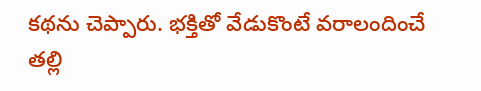కథను చెప్పారు. భక్తితో వేడుకొంటే వరాలందించే తల్లి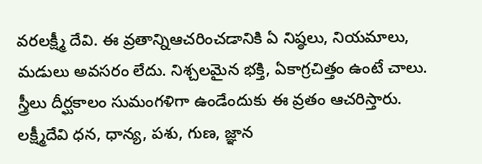వరలక్ష్మీ దేవి. ఈ వ్రతాన్నిఆచరించడానికి ఏ నిష్ఠలు, నియమాలు, మడులు అవసరం లేదు. నిశ్చలమైన భక్తి, ఏకాగ్రచిత్తం ఉంటే చాలు. స్త్రీలు దీర్ఘకాలం సుమంగళిగా ఉండేందుకు ఈ వ్రతం ఆచరిస్తారు. లక్ష్మీదేవి ధన, ధాన్య, పశు, గుణ, జ్ఞాన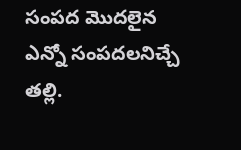సంపద మొదలైన ఎన్నో సంపదలనిచ్చే తల్లి.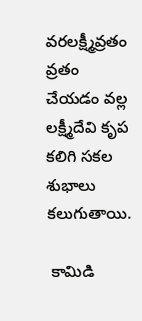వరలక్ష్మీవ్రతం వ్రతం చేయడం వల్ల లక్ష్మీదేవి కృప కలిగి సకల శుభాలు కలుగుతాయి.

 కామిడి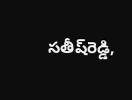సతీష్‌రెడ్డి,